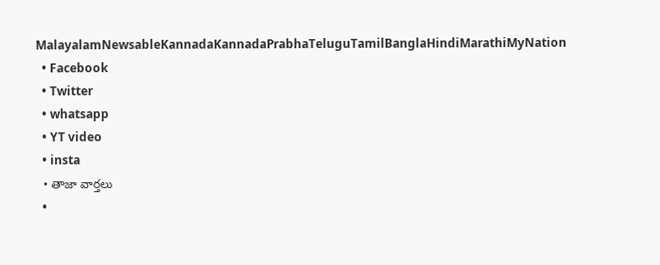MalayalamNewsableKannadaKannadaPrabhaTeluguTamilBanglaHindiMarathiMyNation
  • Facebook
  • Twitter
  • whatsapp
  • YT video
  • insta
  • తాజా వార్తలు
  •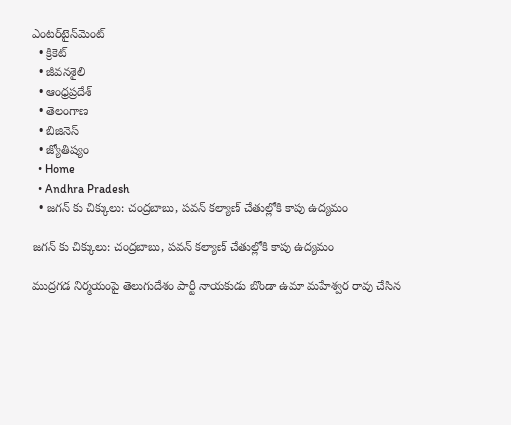ఎంటర్‌టైన్‌మెంట్
  • క్రికెట్
  • జీవనశైలి
  • ఆంధ్రప్రదేశ్
  • తెలంగాణ
  • బిజినెస్
  • జ్యోతిష్యం
  • Home
  • Andhra Pradesh
  • జగన్ కు చిక్కులు: చంద్రబాబు, పవన్ కల్యాణ్ చేతుల్లోకి కాపు ఉద్యమం

జగన్ కు చిక్కులు: చంద్రబాబు, పవన్ కల్యాణ్ చేతుల్లోకి కాపు ఉద్యమం

ముద్రగడ నిర్మయంపై తెలుగుదేశం పార్టీ నాయకుడు బొండా ఉమా మహేశ్వర రావు చేసిన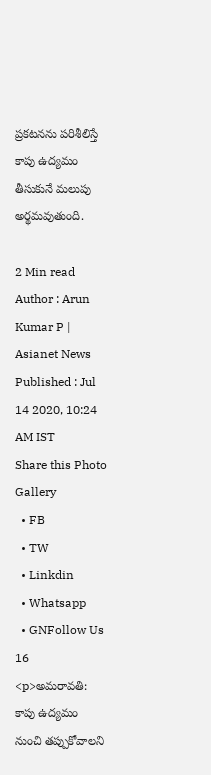ప్రకటనను పరిశీలిస్తే కాపు ఉద్యమం తీసుకునే మలుపు అర్థమవుతుంది.

2 Min read
Author : Arun Kumar P | Asianet News
Published : Jul 14 2020, 10:24 AM IST
Share this Photo Gallery
  • FB
  • TW
  • Linkdin
  • Whatsapp
  • GNFollow Us
16
<p>అమరావతి: కాపు ఉద్యమం నుంచి తప్పుకోవాలని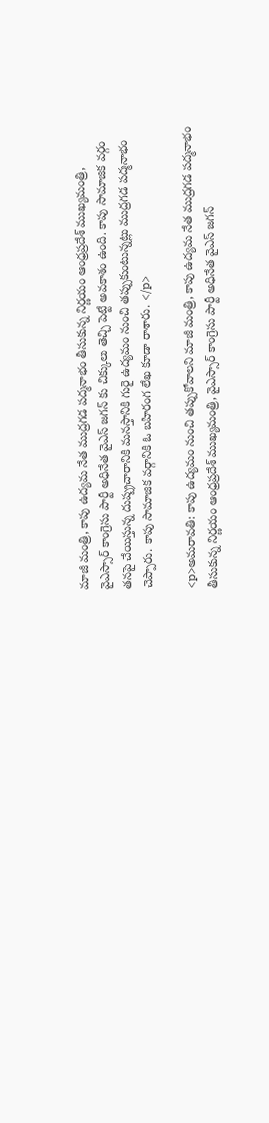మాజీ మంత్రి, కాపు ఉద్యమ నేత ముద్రగడ పద్మనాభం తీసుకున్న నిర్ణయం ఆంధ్రప్రదేశ్ ముఖ్యమంత్రి, వైఎస్సార్ కాంగ్రెసు పార్టీ అధినేత వైఎస్ జగన్ కు చిక్కులు తెచ్చి పెట్టే అవకాశం ఉంది. కాపు సామాజిక వర్గం తనపై చేయిస్తున్న దుష్ప్రచారానికి మనస్తానికి గురై ఉద్యమం నుంచి తప్పుకుంటున్నట్లు ముద్రగడ పద్మనాభం చెప్పారు. కాపు సామాజిక వర్గానికి ఓ బహిరంగ లేఖ కూడా రాశారు. </p>

<p>అమరావతి: కాపు ఉద్యమం నుంచి తప్పుకోవాలని మాజీ మంత్రి, కాపు ఉద్యమ నేత ముద్రగడ పద్మనాభం తీసుకున్న నిర్ణయం ఆంధ్రప్రదేశ్ ముఖ్యమంత్రి, వైఎస్సార్ కాంగ్రెసు పార్టీ అధినేత వైఎస్ జగన్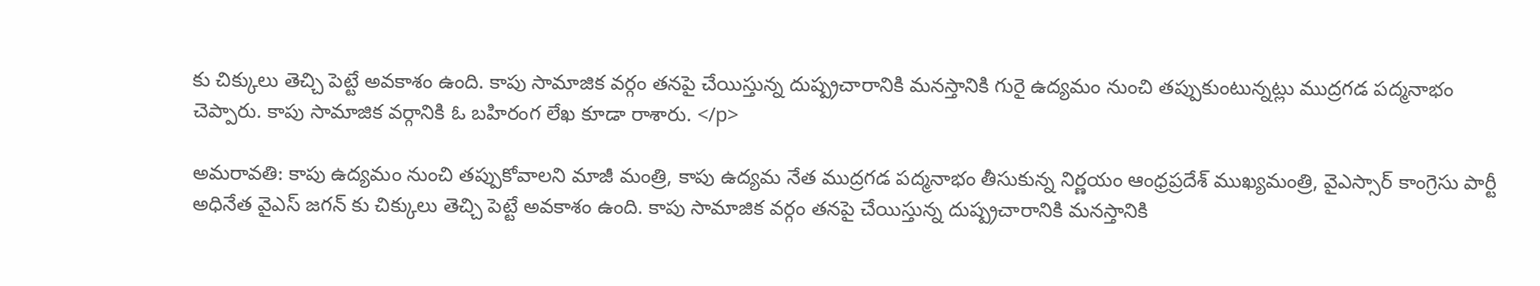కు చిక్కులు తెచ్చి పెట్టే అవకాశం ఉంది. కాపు సామాజిక వర్గం తనపై చేయిస్తున్న దుష్ప్రచారానికి మనస్తానికి గురై ఉద్యమం నుంచి తప్పుకుంటున్నట్లు ముద్రగడ పద్మనాభం చెప్పారు. కాపు సామాజిక వర్గానికి ఓ బహిరంగ లేఖ కూడా రాశారు. </p>

అమరావతి: కాపు ఉద్యమం నుంచి తప్పుకోవాలని మాజీ మంత్రి, కాపు ఉద్యమ నేత ముద్రగడ పద్మనాభం తీసుకున్న నిర్ణయం ఆంధ్రప్రదేశ్ ముఖ్యమంత్రి, వైఎస్సార్ కాంగ్రెసు పార్టీ అధినేత వైఎస్ జగన్ కు చిక్కులు తెచ్చి పెట్టే అవకాశం ఉంది. కాపు సామాజిక వర్గం తనపై చేయిస్తున్న దుష్ప్రచారానికి మనస్తానికి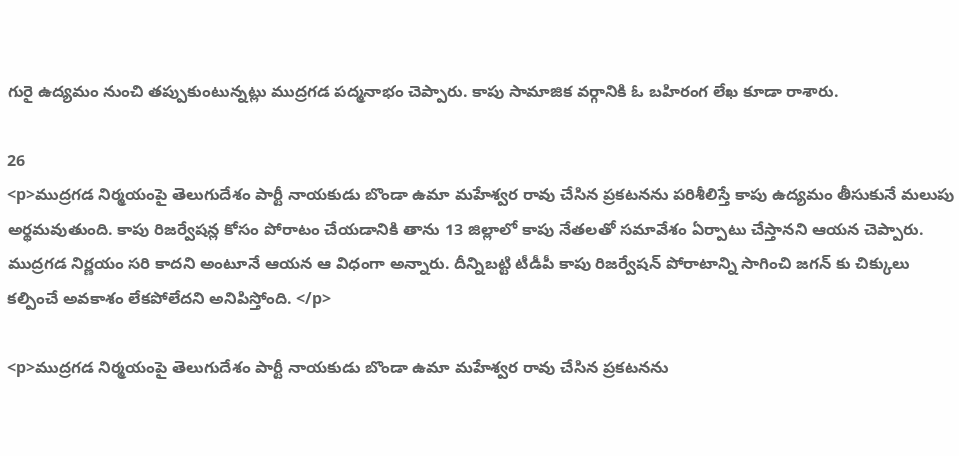గురై ఉద్యమం నుంచి తప్పుకుంటున్నట్లు ముద్రగడ పద్మనాభం చెప్పారు. కాపు సామాజిక వర్గానికి ఓ బహిరంగ లేఖ కూడా రాశారు.

26
<p>ముద్రగడ నిర్మయంపై తెలుగుదేశం పార్టీ నాయకుడు బొండా ఉమా మహేశ్వర రావు చేసిన ప్రకటనను పరిశీలిస్తే కాపు ఉద్యమం తీసుకునే మలుపు అర్థమవుతుంది. కాపు రిజర్వేషన్ల కోసం పోరాటం చేయడానికి తాను 13 జిల్లాలో కాపు నేతలతో సమావేశం ఏర్పాటు చేస్తానని ఆయన చెప్పారు. ముద్రగడ నిర్ణయం సరి కాదని అంటూనే ఆయన ఆ విధంగా అన్నారు. దీన్నిబట్టి టీడీపీ కాపు రిజర్వేషన్ పోరాటాన్ని సాగించి జగన్ కు చిక్కులు కల్పించే అవకాశం లేకపోలేదని అనిపిస్తోంది. </p>

<p>ముద్రగడ నిర్మయంపై తెలుగుదేశం పార్టీ నాయకుడు బొండా ఉమా మహేశ్వర రావు చేసిన ప్రకటనను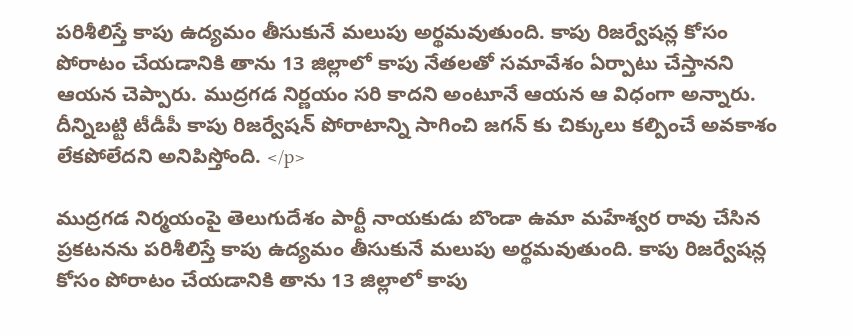పరిశీలిస్తే కాపు ఉద్యమం తీసుకునే మలుపు అర్థమవుతుంది. కాపు రిజర్వేషన్ల కోసం పోరాటం చేయడానికి తాను 13 జిల్లాలో కాపు నేతలతో సమావేశం ఏర్పాటు చేస్తానని ఆయన చెప్పారు. ముద్రగడ నిర్ణయం సరి కాదని అంటూనే ఆయన ఆ విధంగా అన్నారు. దీన్నిబట్టి టీడీపీ కాపు రిజర్వేషన్ పోరాటాన్ని సాగించి జగన్ కు చిక్కులు కల్పించే అవకాశం లేకపోలేదని అనిపిస్తోంది. </p>

ముద్రగడ నిర్మయంపై తెలుగుదేశం పార్టీ నాయకుడు బొండా ఉమా మహేశ్వర రావు చేసిన ప్రకటనను పరిశీలిస్తే కాపు ఉద్యమం తీసుకునే మలుపు అర్థమవుతుంది. కాపు రిజర్వేషన్ల కోసం పోరాటం చేయడానికి తాను 13 జిల్లాలో కాపు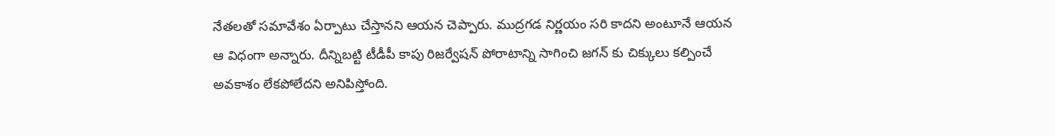నేతలతో సమావేశం ఏర్పాటు చేస్తానని ఆయన చెప్పారు. ముద్రగడ నిర్ణయం సరి కాదని అంటూనే ఆయన ఆ విధంగా అన్నారు. దీన్నిబట్టి టీడీపీ కాపు రిజర్వేషన్ పోరాటాన్ని సాగించి జగన్ కు చిక్కులు కల్పించే అవకాశం లేకపోలేదని అనిపిస్తోంది.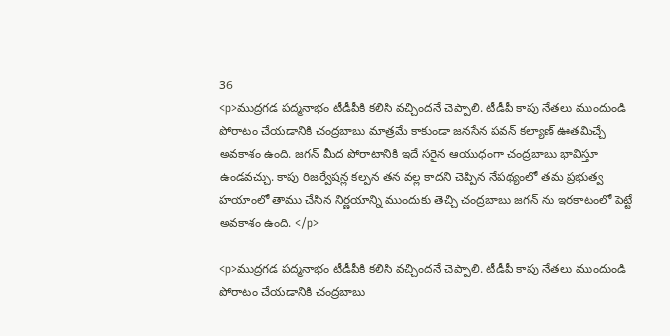36
<p>ముద్రగడ పద్మనాభం టీడీపీకి కలిసి వచ్చిందనే చెప్పాలి. టీడీపీ కాపు నేతలు ముందుండి పోరాటం చేయడానికి చంద్రబాబు మాత్రమే కాకుండా జనసేన పవన్ కల్యాణ్ ఊతమిచ్చే అవకాశం ఉంది. జగన్ మీద పోరాటానికి ఇదే సరైన ఆయుధంగా చంద్రబాబు భావిస్తూ ఉండవచ్చు. కాపు రిజర్వేషన్ల కల్పన తన వల్ల కాదని చెప్పిన నేపథ్యంలో తమ ప్రభుత్వ హయాంలో తాము చేసిన నిర్ణయాన్ని ముందుకు తెచ్చి చంద్రబాబు జగన్ ను ఇరకాటంలో పెట్టే అవకాశం ఉంది. </p>

<p>ముద్రగడ పద్మనాభం టీడీపీకి కలిసి వచ్చిందనే చెప్పాలి. టీడీపీ కాపు నేతలు ముందుండి పోరాటం చేయడానికి చంద్రబాబు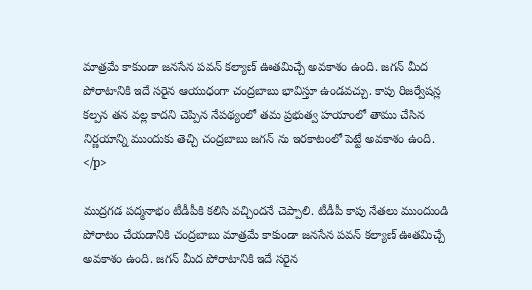మాత్రమే కాకుండా జనసేన పవన్ కల్యాణ్ ఊతమిచ్చే అవకాశం ఉంది. జగన్ మీద పోరాటానికి ఇదే సరైన ఆయుధంగా చంద్రబాబు భావిస్తూ ఉండవచ్చు. కాపు రిజర్వేషన్ల కల్పన తన వల్ల కాదని చెప్పిన నేపథ్యంలో తమ ప్రభుత్వ హయాంలో తాము చేసిన నిర్ణయాన్ని ముందుకు తెచ్చి చంద్రబాబు జగన్ ను ఇరకాటంలో పెట్టే అవకాశం ఉంది. </p>

ముద్రగడ పద్మనాభం టీడీపీకి కలిసి వచ్చిందనే చెప్పాలి. టీడీపీ కాపు నేతలు ముందుండి పోరాటం చేయడానికి చంద్రబాబు మాత్రమే కాకుండా జనసేన పవన్ కల్యాణ్ ఊతమిచ్చే అవకాశం ఉంది. జగన్ మీద పోరాటానికి ఇదే సరైన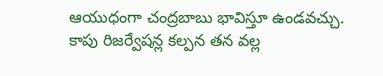ఆయుధంగా చంద్రబాబు భావిస్తూ ఉండవచ్చు. కాపు రిజర్వేషన్ల కల్పన తన వల్ల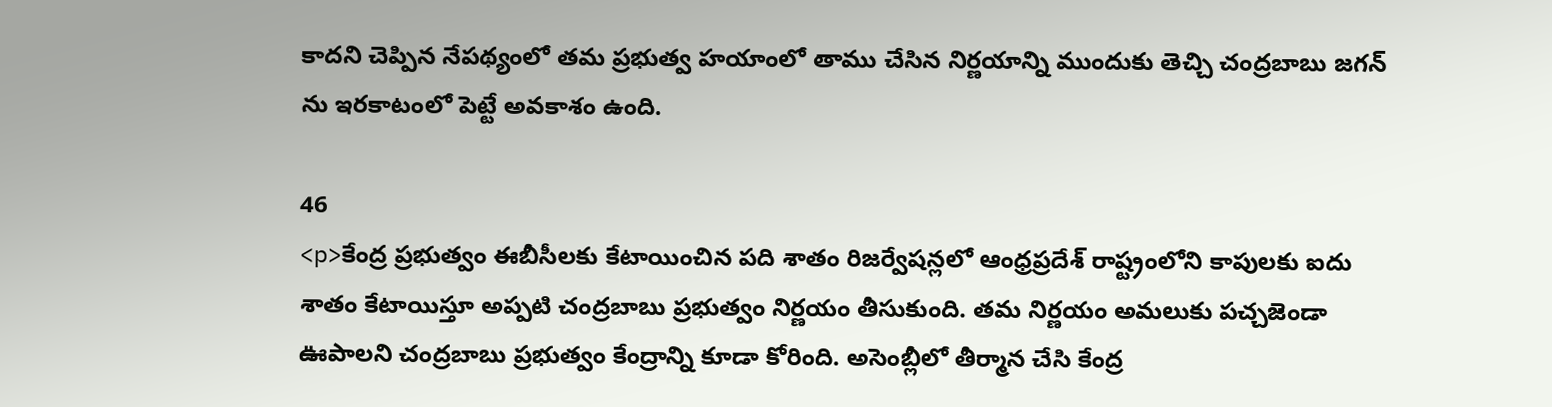కాదని చెప్పిన నేపథ్యంలో తమ ప్రభుత్వ హయాంలో తాము చేసిన నిర్ణయాన్ని ముందుకు తెచ్చి చంద్రబాబు జగన్ ను ఇరకాటంలో పెట్టే అవకాశం ఉంది.

46
<p>కేంద్ర ప్రభుత్వం ఈబీసీలకు కేటాయించిన పది శాతం రిజర్వేషన్లలో ఆంధ్రప్రదేశ్ రాష్ట్రంలోని కాపులకు ఐదు శాతం కేటాయిస్తూ అప్పటి చంద్రబాబు ప్రభుత్వం నిర్ణయం తీసుకుంది. తమ నిర్ణయం అమలుకు పచ్చజెండా ఊపాలని చంద్రబాబు ప్రభుత్వం కేంద్రాన్ని కూడా కోరింది. అసెంబ్లీలో తీర్మాన చేసి కేంద్ర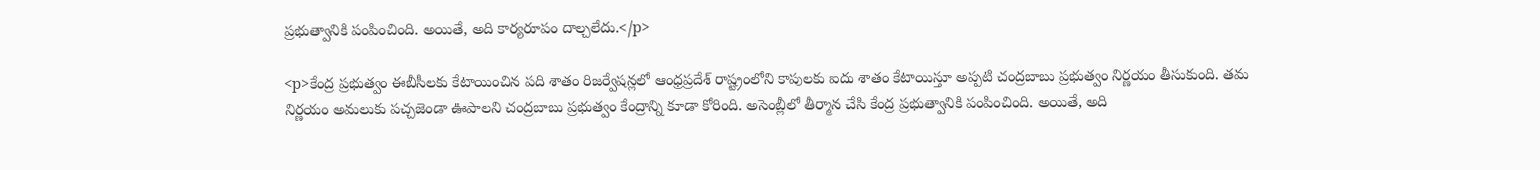ప్రభుత్వానికి పంపించింది. అయితే, అది కార్యరూపం దాల్చలేదు.</p>

<p>కేంద్ర ప్రభుత్వం ఈబీసీలకు కేటాయించిన పది శాతం రిజర్వేషన్లలో ఆంధ్రప్రదేశ్ రాష్ట్రంలోని కాపులకు ఐదు శాతం కేటాయిస్తూ అప్పటి చంద్రబాబు ప్రభుత్వం నిర్ణయం తీసుకుంది. తమ నిర్ణయం అమలుకు పచ్చజెండా ఊపాలని చంద్రబాబు ప్రభుత్వం కేంద్రాన్ని కూడా కోరింది. అసెంబ్లీలో తీర్మాన చేసి కేంద్ర ప్రభుత్వానికి పంపించింది. అయితే, అది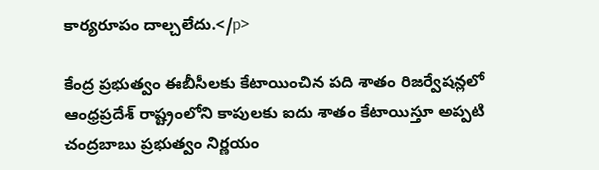కార్యరూపం దాల్చలేదు.</p>

కేంద్ర ప్రభుత్వం ఈబీసీలకు కేటాయించిన పది శాతం రిజర్వేషన్లలో ఆంధ్రప్రదేశ్ రాష్ట్రంలోని కాపులకు ఐదు శాతం కేటాయిస్తూ అప్పటి చంద్రబాబు ప్రభుత్వం నిర్ణయం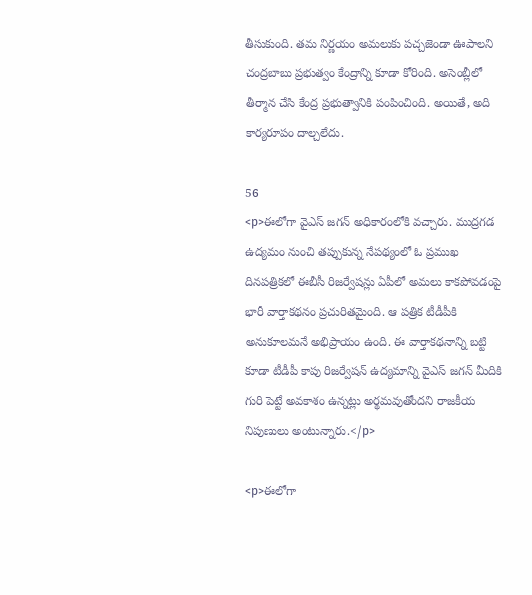తీసుకుంది. తమ నిర్ణయం అమలుకు పచ్చజెండా ఊపాలని చంద్రబాబు ప్రభుత్వం కేంద్రాన్ని కూడా కోరింది. అసెంబ్లీలో తీర్మాన చేసి కేంద్ర ప్రభుత్వానికి పంపించింది. అయితే, అది కార్యరూపం దాల్చలేదు.

56
<p>ఈలోగా వైఎస్ జగన్ అధికారంలోకి వచ్చారు. ముద్రగడ ఉద్యమం నుంచి తప్పుకున్న నేపథ్యంలో ఓ ప్రముఖ దినపత్రికలో ఈబీసీ రిజర్వేషన్లు ఏపీలో అమలు కాకపోవడంపై భారీ వార్తాకథనం ప్రచురితమైంది. ఆ పత్రిక టీడీపీకి అనుకూలమనే అభిప్రాయం ఉంది. ఈ వార్తాకథనాన్ని బట్టి కూడా టీడీపీ కాపు రిజర్వేషన్ ఉద్యమాన్ని వైఎస్ జగన్ మీదికి గురి పెట్టే అవకాశం ఉన్నట్లు అర్థమవుతోందని రాజకీయ నిపుణులు అంటున్నారు.</p>

<p>ఈలోగా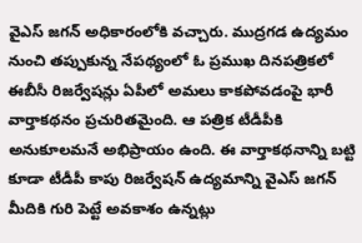వైఎస్ జగన్ అధికారంలోకి వచ్చారు. ముద్రగడ ఉద్యమం నుంచి తప్పుకున్న నేపథ్యంలో ఓ ప్రముఖ దినపత్రికలో ఈబీసీ రిజర్వేషన్లు ఏపీలో అమలు కాకపోవడంపై భారీ వార్తాకథనం ప్రచురితమైంది. ఆ పత్రిక టీడీపీకి అనుకూలమనే అభిప్రాయం ఉంది. ఈ వార్తాకథనాన్ని బట్టి కూడా టీడీపీ కాపు రిజర్వేషన్ ఉద్యమాన్ని వైఎస్ జగన్ మీదికి గురి పెట్టే అవకాశం ఉన్నట్లు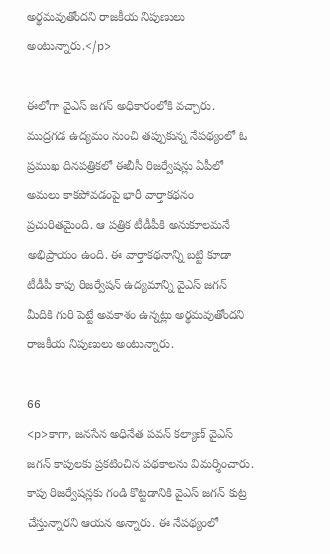అర్థమవుతోందని రాజకీయ నిపుణులు అంటున్నారు.</p>

ఈలోగా వైఎస్ జగన్ అధికారంలోకి వచ్చారు. ముద్రగడ ఉద్యమం నుంచి తప్పుకున్న నేపథ్యంలో ఓ ప్రముఖ దినపత్రికలో ఈబీసీ రిజర్వేషన్లు ఏపీలో అమలు కాకపోవడంపై భారీ వార్తాకథనం ప్రచురితమైంది. ఆ పత్రిక టీడీపీకి అనుకూలమనే అభిప్రాయం ఉంది. ఈ వార్తాకథనాన్ని బట్టి కూడా టీడీపీ కాపు రిజర్వేషన్ ఉద్యమాన్ని వైఎస్ జగన్ మీదికి గురి పెట్టే అవకాశం ఉన్నట్లు అర్థమవుతోందని రాజకీయ నిపుణులు అంటున్నారు.

66
<p>కాగా, జనసేన అధినేత పవన్ కల్యాణ్ వైఎస్ జగన్ కాపులకు ప్రకటించిన పథకాలను విమర్శించారు. కాపు రిజర్వేషన్లకు గండి కొట్టడానికి వైఎస్ జగన్ కుట్ర చేస్తున్నారని ఆయన అన్నారు. ఈ నేపథ్యంలో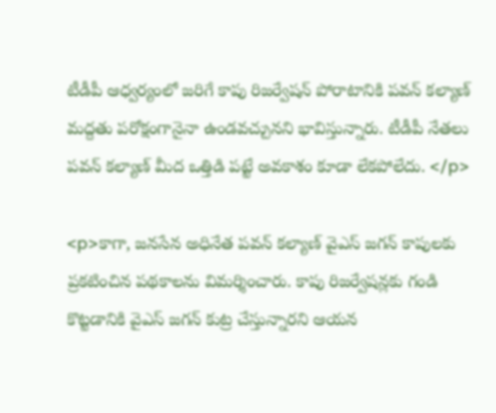టీడీపీ ఆధ్వర్యంలో జరిగే కాపు రిజర్వేషన్ పోరాటానికి పవన్ కల్యాణ్ మద్దతు పరోక్షంగానైనా ఉండవచ్చునని భావిస్తున్నారు. టీడీపీ నేతలు పవన్ కల్యాణ్ మీద ఒత్తిడి పట్టే అవకాశం కూడా లేకపోలేదు. </p>

<p>కాగా, జనసేన అధినేత పవన్ కల్యాణ్ వైఎస్ జగన్ కాపులకు ప్రకటించిన పథకాలను విమర్శించారు. కాపు రిజర్వేషన్లకు గండి కొట్టడానికి వైఎస్ జగన్ కుట్ర చేస్తున్నారని ఆయన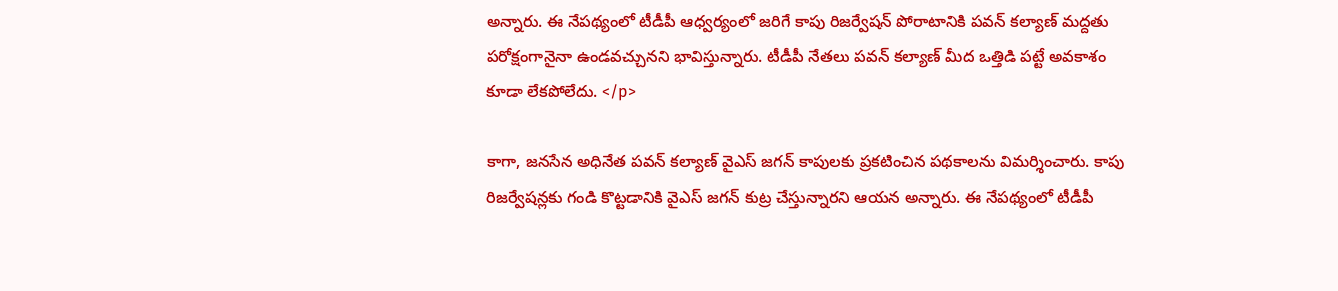అన్నారు. ఈ నేపథ్యంలో టీడీపీ ఆధ్వర్యంలో జరిగే కాపు రిజర్వేషన్ పోరాటానికి పవన్ కల్యాణ్ మద్దతు పరోక్షంగానైనా ఉండవచ్చునని భావిస్తున్నారు. టీడీపీ నేతలు పవన్ కల్యాణ్ మీద ఒత్తిడి పట్టే అవకాశం కూడా లేకపోలేదు. </p>

కాగా, జనసేన అధినేత పవన్ కల్యాణ్ వైఎస్ జగన్ కాపులకు ప్రకటించిన పథకాలను విమర్శించారు. కాపు రిజర్వేషన్లకు గండి కొట్టడానికి వైఎస్ జగన్ కుట్ర చేస్తున్నారని ఆయన అన్నారు. ఈ నేపథ్యంలో టీడీపీ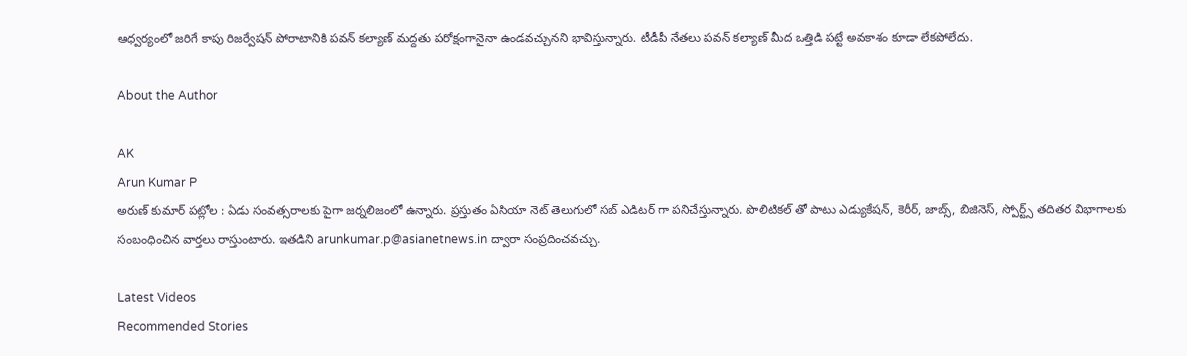ఆధ్వర్యంలో జరిగే కాపు రిజర్వేషన్ పోరాటానికి పవన్ కల్యాణ్ మద్దతు పరోక్షంగానైనా ఉండవచ్చునని భావిస్తున్నారు. టీడీపీ నేతలు పవన్ కల్యాణ్ మీద ఒత్తిడి పట్టే అవకాశం కూడా లేకపోలేదు.

About the Author

AK
Arun Kumar P
అరుణ్ కుమార్ పట్లోల : ఏడు సంవత్సరాలకు పైగా జర్నలిజంలో ఉన్నారు. ప్రస్తుతం ఏసియా నెట్ తెలుగులో సబ్ ఎడిటర్ గా పనిచేస్తున్నారు. పొలిటికల్ తో పాటు ఎడ్యుకేషన్, కెరీర్, జాబ్స్, బిజినెస్, స్పోర్ట్స్ తదితర విభాగాలకు సంబంధించిన వార్తలు రాస్తుంటారు. ఇతడిని arunkumar.p@asianetnews.in ద్వారా సంప్రదించవచ్చు.

Latest Videos
Recommended Stories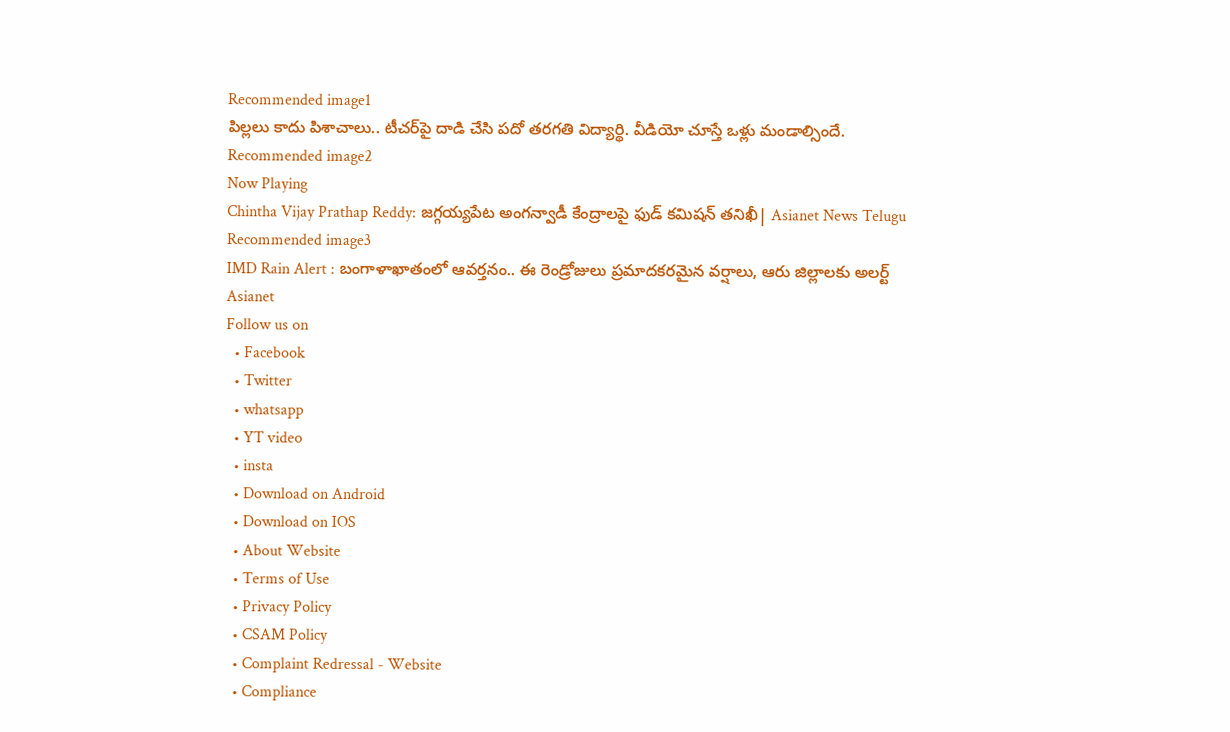Recommended image1
పిల్ల‌లు కాదు పిశాచాలు.. టీచ‌ర్‌పై దాడి చేసి ప‌దో త‌ర‌గ‌తి విద్యార్థి. వీడియో చూస్తే ఒళ్లు మండాల్సిందే.
Recommended image2
Now Playing
Chintha Vijay Prathap Reddy: జగ్గయ్యపేట అంగన్వాడీ కేంద్రాలపై ఫుడ్ కమిషన్ తనిఖీ| Asianet News Telugu
Recommended image3
IMD Rain Alert : బంగాళాఖాతంలో ఆవర్తనం.. ఈ రెండ్రోజులు ప్రమాదకరమైన వర్షాలు, ఆరు జిల్లాలకు అలర్ట్
Asianet
Follow us on
  • Facebook
  • Twitter
  • whatsapp
  • YT video
  • insta
  • Download on Android
  • Download on IOS
  • About Website
  • Terms of Use
  • Privacy Policy
  • CSAM Policy
  • Complaint Redressal - Website
  • Compliance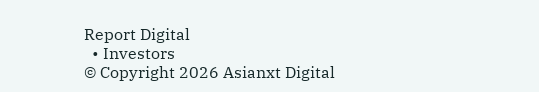Report Digital
  • Investors
© Copyright 2026 Asianxt Digital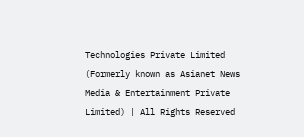Technologies Private Limited (Formerly known as Asianet News Media & Entertainment Private Limited) | All Rights Reserved